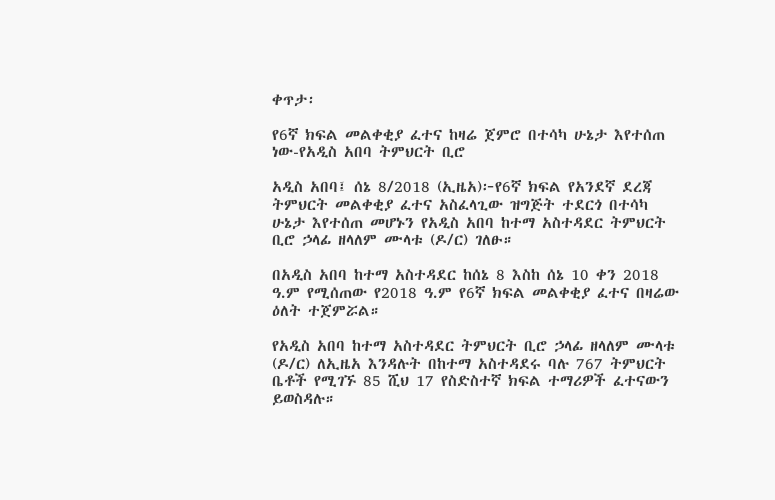ቀጥታ፡

የ6ኛ ክፍል መልቀቂያ ፈተና ከዛሬ ጀምሮ በተሳካ ሁኔታ እየተሰጠ ነው-የአዲስ አበባ ትምህርት ቢሮ

አዲስ አበባ፤ ሰኔ 8/2018 (ኢዜአ)፦የ6ኛ ክፍል የአንደኛ ደረጃ ትምህርት መልቀቂያ ፈተና አስፈላጊው ዝግጅት ተደርጎ በተሳካ ሁኔታ እየተሰጠ መሆኑን የአዲስ አበባ ከተማ አስተዳደር ትምህርት ቢሮ ኃላፊ ዘላለም ሙላቱ (ዶ/ር) ገለፁ።

በአዲስ አበባ ከተማ አስተዳደር ከሰኔ 8 እስከ ሰኔ 10 ቀን 2018 ዓ.ም የሚሰጠው የ2018 ዓ.ም የ6ኛ ክፍል መልቀቂያ ፈተና በዛሬው ዕለት ተጀምሯል።

የአዲስ አበባ ከተማ አስተዳደር ትምህርት ቢሮ ኃላፊ ዘላለም ሙላቱ (ዶ/ር) ለኢዜአ እንዳሉት በከተማ አስተዳደሩ ባሉ 767 ትምህርት ቤቶች የሚገኙ 85 ሺህ 17 የስድስተኛ ክፍል ተማሪዎች ፈተናውን ይወስዳሉ።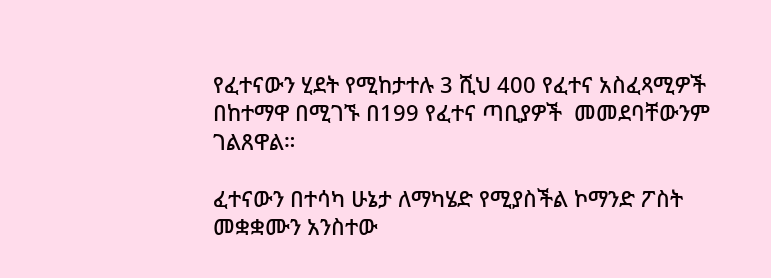የፈተናውን ሂደት የሚከታተሉ 3 ሺህ 400 የፈተና አስፈጻሚዎች በከተማዋ በሚገኙ በ199 የፈተና ጣቢያዎች  መመደባቸውንም ገልጸዋል።

ፈተናውን በተሳካ ሁኔታ ለማካሄድ የሚያስችል ኮማንድ ፖስት መቋቋሙን አንስተው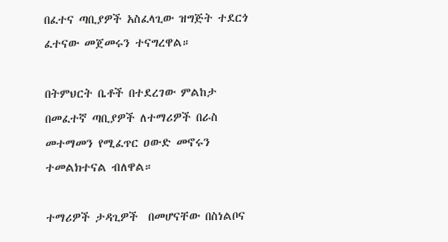በፈተና ጣቢያዎች አስፈላጊው ዝግጅት ተደርጎ ፈተናው መጀመሩን ተናግረዋል።

በትምህርት ቤቶች በተደረገው ምልከታ በመፈተኛ ጣቢያዎች ለተማሪዎች በራስ መተማመን የሚፈጥር ዐውድ መኖሩን ተመልክተናል ብለዋል።

ተማሪዎች ታዳጊዎች  በመሆናቸው በስነልቦና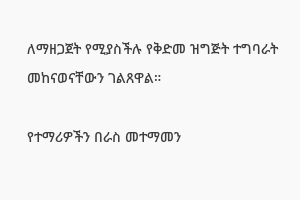ለማዘጋጀት የሚያስችሉ የቅድመ ዝግጅት ተግባራት መከናወናቸውን ገልጸዋል።

የተማሪዎችን በራስ መተማመን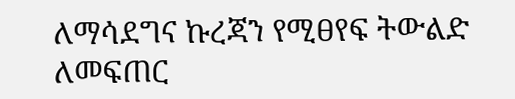ለማሳደግና ኩረጃን የሚፀየፍ ትውልድ ለመፍጠር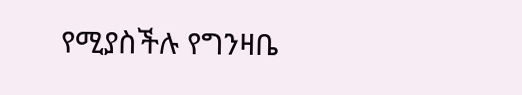የሚያስችሉ የግንዛቤ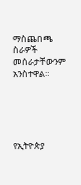ማስጨበጫ ስራዎች መሰራታቸውንም አንስተዋል።





የኢትዮጵያ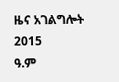ዜና አገልግሎት
2015
ዓ.ም